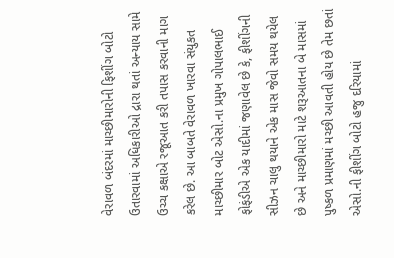વેરાવળ બંદરમાં માચ્છીમારોની ફિશીંગ બોટો ઉતારવામાં અધિકારીઓ દ્રારા થતાં અન્યાય સામે ઉચ્ચ કક્ષાએ રજૂઆત કરી તપાસ કરવાની માગ કરેલ છે. આ બાબતે વેરાવળ ખારવા સંયુકત માચ્છીમાર બોટ એસો.ના પ્રમુખ ગોપાલભાઈ ફોફંડીએ એક યાદીમાં જણાવેલ છે કે, ફીશીંગની સીઝન ચાલુ થયાને એક માસ જેવો સમય થયેલ છે અને માચ્છીમારો માટે શરૂઆતના બે માસમાં પુષ્કળ પ્રમાણમાં મચ્છી આવતી હોય છે તેમ છતાં એસો.ની ફીશીંગ બોટો હજુ દરિયામાં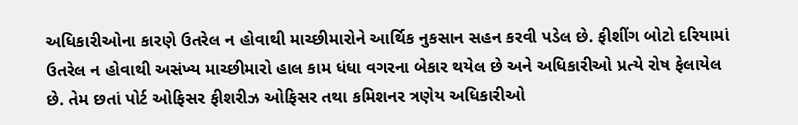અધિકારીઓના કારણે ઉતરેલ ન હોવાથી માચ્છીમારોને આર્થિક નુકસાન સહન કરવી પડેલ છે. ફીશીંગ બોટો દરિયામાં ઉતરેલ ન હોવાથી અસંખ્ય માચ્છીમારો હાલ કામ ધંધા વગરના બેકાર થયેલ છે અને અધિકારીઓ પ્રત્યે રોષ ફેલાયેલ છે. તેમ છતાં પોર્ટ ઓફિસર ફીશરીઝ ઓફિસર તથા કમિશનર ત્રણેય અધિકારીઓ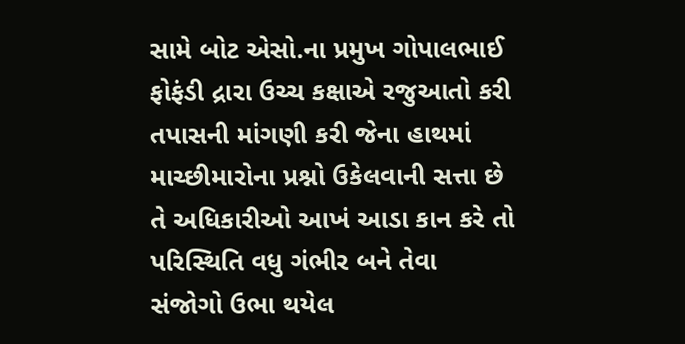સામે બોટ એસો.ના પ્રમુખ ગોપાલભાઈ ફોફંડી દ્રારા ઉચ્ચ કક્ષાએ રજુઆતો કરી તપાસની માંગણી કરી જેના હાથમાં માચ્છીમારોના પ્રશ્નો ઉકેલવાની સત્તા છે તે અધિકારીઓ આખં આડા કાન કરે તો પરિસ્થિતિ વધુ ગંભીર બને તેવા સંજોગો ઉભા થયેલ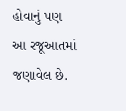હોવાનું પણ આ રજૂઆતમાં જણાવેલ છે.